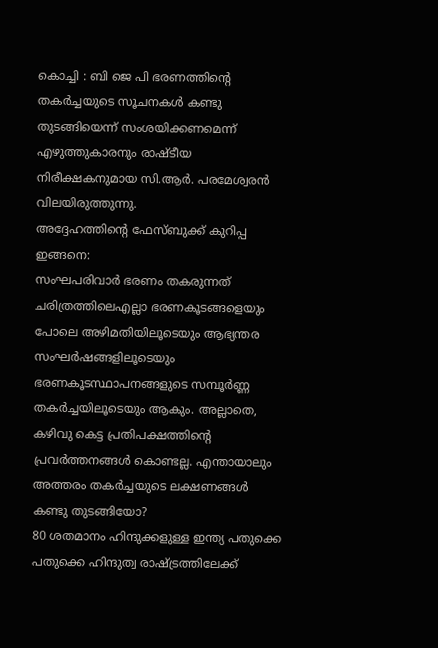കൊച്ചി : ബി ജെ പി ഭരണത്തിൻ്റെ തകർച്ചയുടെ സൂചനകൾ കണ്ടു തുടങ്ങിയെന്ന് സംശയിക്കണമെന്ന് എഴുത്തുകാരനും രാഷ്ടീയ നിരീക്ഷകനുമായ സി.ആർ. പരമേശ്വരൻ വിലയിരുത്തുന്നു.
അദ്ദേഹത്തിൻ്റെ ഫേസ്ബുക്ക് കുറിപ്പ ഇങ്ങനെ:
സംഘപരിവാർ ഭരണം തകരുന്നത് ചരിത്രത്തിലെഎല്ലാ ഭരണകൂടങ്ങളെയും പോലെ അഴിമതിയിലൂടെയും ആഭ്യന്തര സംഘർഷങ്ങളിലൂടെയും ഭരണകൂടസ്ഥാപനങ്ങളുടെ സമ്പൂർണ്ണ തകർച്ചയിലൂടെയും ആകും. അല്ലാതെ, കഴിവു കെട്ട പ്രതിപക്ഷത്തിന്റെ പ്രവർത്തനങ്ങൾ കൊണ്ടല്ല. എന്തായാലും അത്തരം തകർച്ചയുടെ ലക്ഷണങ്ങൾ കണ്ടു തുടങ്ങിയോ?
80 ശതമാനം ഹിന്ദുക്കളുള്ള ഇന്ത്യ പതുക്കെ പതുക്കെ ഹിന്ദുത്വ രാഷ്ട്രത്തിലേക്ക്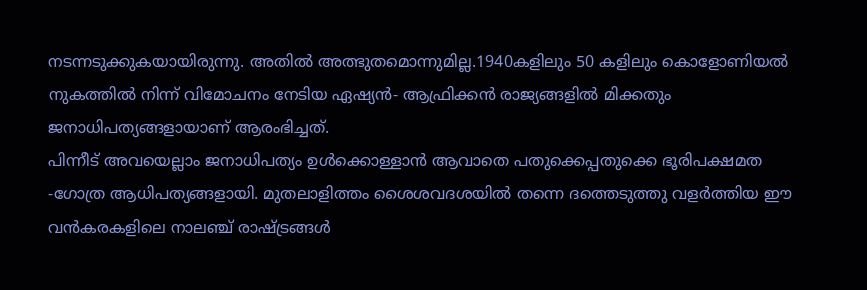നടന്നടുക്കുകയായിരുന്നു. അതിൽ അത്ഭുതമൊന്നുമില്ല.1940കളിലും 50 കളിലും കൊളോണിയൽ നുകത്തിൽ നിന്ന് വിമോചനം നേടിയ ഏഷ്യൻ- ആഫ്രിക്കൻ രാജ്യങ്ങളിൽ മിക്കതും ജനാധിപത്യങ്ങളായാണ് ആരംഭിച്ചത്.
പിന്നീട് അവയെല്ലാം ജനാധിപത്യം ഉൾക്കൊള്ളാൻ ആവാതെ പതുക്കെപ്പതുക്കെ ഭൂരിപക്ഷമത -ഗോത്ര ആധിപത്യങ്ങളായി. മുതലാളിത്തം ശൈശവദശയിൽ തന്നെ ദത്തെടുത്തു വളർത്തിയ ഈ വൻകരകളിലെ നാലഞ്ച് രാഷ്ട്രങ്ങൾ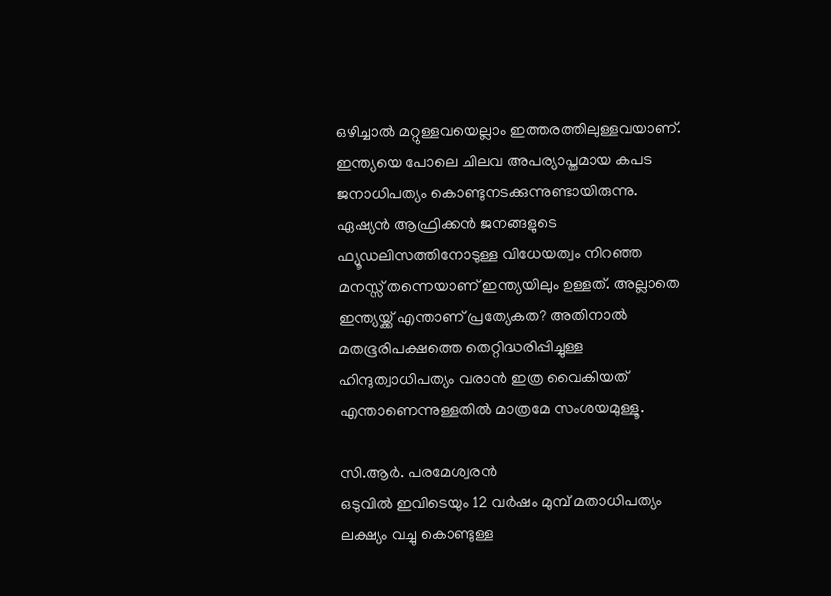ഒഴിച്ചാൽ മറ്റുള്ളവയെല്ലാം ഇത്തരത്തിലുള്ളവയാണ്. ഇന്ത്യയെ പോലെ ചിലവ അപര്യാപ്തമായ കപട ജനാധിപത്യം കൊണ്ടുനടക്കുന്നുണ്ടായിരുന്നു.
ഏഷ്യൻ ആഫ്രിക്കൻ ജനങ്ങളുടെ ഫ്യൂഡലിസത്തിനോടുള്ള വിധേയത്വം നിറഞ്ഞ മനസ്സ് തന്നെയാണ് ഇന്ത്യയിലും ഉള്ളത്. അല്ലാതെ ഇന്ത്യയ്ക്ക് എന്താണ് പ്രത്യേകത? അതിനാൽ മതഭൂരിപക്ഷത്തെ തെറ്റിദ്ധരിപ്പിച്ചുള്ള ഹിന്ദുത്വാധിപത്യം വരാൻ ഇത്ര വൈകിയത് എന്താണെന്നുള്ളതിൽ മാത്രമേ സംശയമുള്ളൂ.

സി.ആർ. പരമേശ്വരൻ
ഒടുവിൽ ഇവിടെയും 12 വർഷം മുമ്പ് മതാധിപത്യം ലക്ഷ്യം വച്ചു കൊണ്ടുള്ള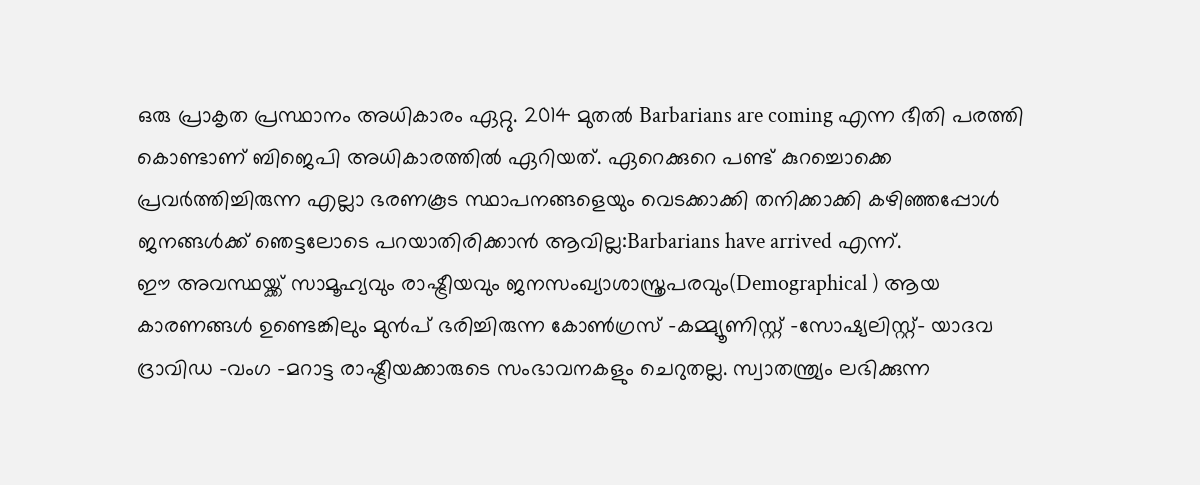ഒരു പ്രാകൃത പ്രസ്ഥാനം അധികാരം ഏറ്റു. 2014 മുതൽ Barbarians are coming എന്ന ഭീതി പരത്തി കൊണ്ടാണ് ബിജെപി അധികാരത്തിൽ ഏറിയത്. ഏറെക്കുറെ പണ്ട് കുറച്ചൊക്കെ പ്രവർത്തിച്ചിരുന്ന എല്ലാ ഭരണകൂട സ്ഥാപനങ്ങളെയും വെടക്കാക്കി തനിക്കാക്കി കഴിഞ്ഞപ്പോൾ ജനങ്ങൾക്ക് ഞെട്ടലോടെ പറയാതിരിക്കാൻ ആവില്ല:Barbarians have arrived എന്ന്.
ഈ അവസ്ഥയ്ക്ക് സാമൂഹ്യവും രാഷ്ട്രീയവും ജനസംഖ്യാശാസ്ത്രപരവും(Demographical ) ആയ കാരണങ്ങൾ ഉണ്ടെങ്കിലും മുൻപ് ഭരിച്ചിരുന്ന കോൺഗ്രസ് -കമ്മ്യൂണിസ്റ്റ് -സോഷ്യലിസ്റ്റ്- യാദവ ദ്രാവിഡ -വംഗ -മറാട്ട രാഷ്ട്രീയക്കാരുടെ സംഭാവനകളും ചെറുതല്ല. സ്വാതന്ത്ര്യം ലഭിക്കുന്ന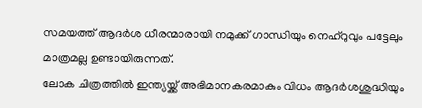സമയത്ത് ആദർശ ധീരന്മാരായി നമുക്ക് ഗാന്ധിയും നെഹ്റുവും പട്ടേലും മാത്രമല്ല ഉണ്ടായിരുന്നത്.
ലോക ചിത്രത്തിൽ ഇന്ത്യയ്ക്ക് അഭിമാനകരമാകും വിധം ആദർശശുദ്ധിയും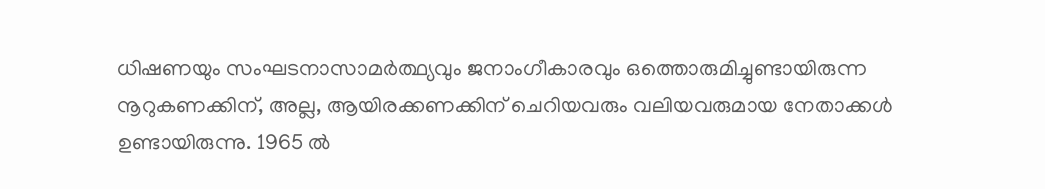ധിഷണയും സംഘടനാസാമർത്ഥ്യവും ജനാംഗീകാരവും ഒത്തൊരുമിച്ചുണ്ടായിരുന്ന നൂറുകണക്കിന്, അല്ല, ആയിരക്കണക്കിന് ചെറിയവരും വലിയവരുമായ നേതാക്കൾ ഉണ്ടായിരുന്നു. 1965 ൽ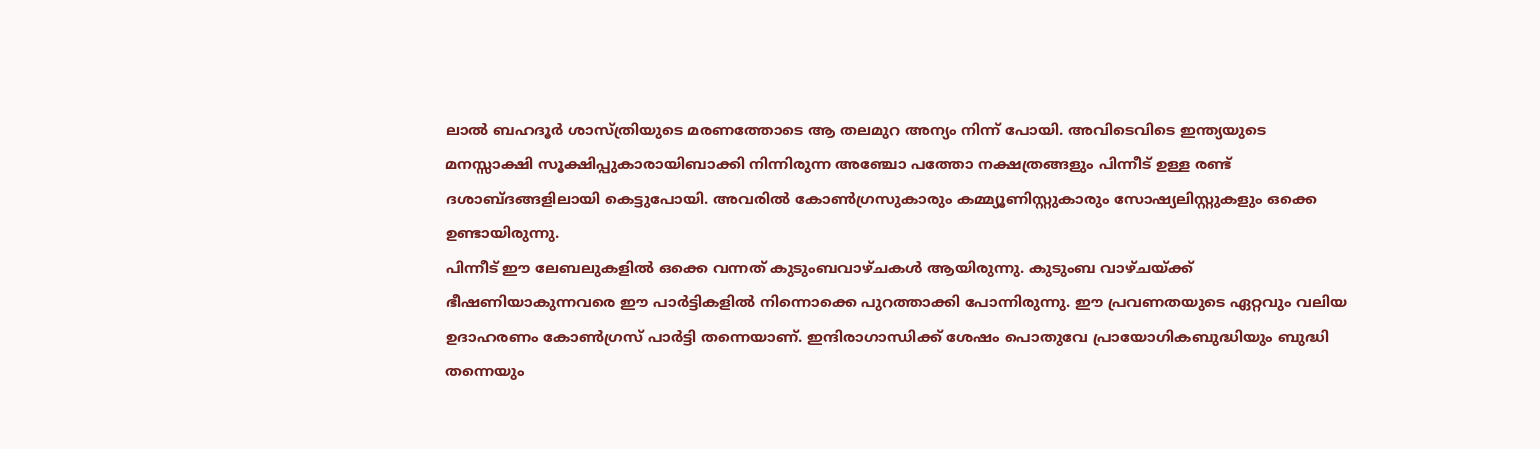ലാൽ ബഹദൂർ ശാസ്ത്രിയുടെ മരണത്തോടെ ആ തലമുറ അന്യം നിന്ന് പോയി. അവിടെവിടെ ഇന്ത്യയുടെ മനസ്സാക്ഷി സൂക്ഷിപ്പുകാരായിബാക്കി നിന്നിരുന്ന അഞ്ചോ പത്തോ നക്ഷത്രങ്ങളും പിന്നീട് ഉള്ള രണ്ട് ദശാബ്ദങ്ങളിലായി കെട്ടുപോയി. അവരിൽ കോൺഗ്രസുകാരും കമ്മ്യൂണിസ്റ്റുകാരും സോഷ്യലിസ്റ്റുകളും ഒക്കെ ഉണ്ടായിരുന്നു.
പിന്നീട് ഈ ലേബലുകളിൽ ഒക്കെ വന്നത് കുടുംബവാഴ്ചകൾ ആയിരുന്നു. കുടുംബ വാഴ്ചയ്ക്ക് ഭീഷണിയാകുന്നവരെ ഈ പാർട്ടികളിൽ നിന്നൊക്കെ പുറത്താക്കി പോന്നിരുന്നു. ഈ പ്രവണതയുടെ ഏറ്റവും വലിയ ഉദാഹരണം കോൺഗ്രസ് പാർട്ടി തന്നെയാണ്. ഇന്ദിരാഗാന്ധിക്ക് ശേഷം പൊതുവേ പ്രായോഗികബുദ്ധിയും ബുദ്ധി തന്നെയും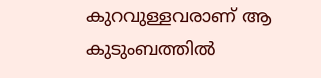കുറവുള്ളവരാണ് ആ കുടുംബത്തിൽ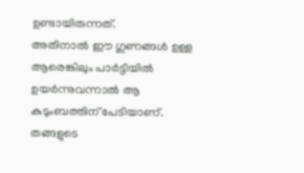ഉണ്ടായിരുന്നത്.
അതിനാൽ ഈ ഗുണങ്ങൾ ഉള്ള ആരെങ്കിലും പാർട്ടിയിൽ ഉയർന്നുവന്നാൽ ആ കുടുംബത്തിന് പേടിയാണ്. തങ്ങളുടെ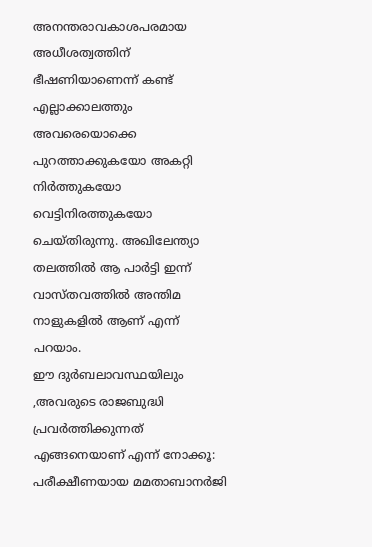അനന്തരാവകാശപരമായ അധീശത്വത്തിന് ഭീഷണിയാണെന്ന് കണ്ട് എല്ലാക്കാലത്തും അവരെയൊക്കെ പുറത്താക്കുകയോ അകറ്റി നിർത്തുകയോ വെട്ടിനിരത്തുകയോ ചെയ്തിരുന്നു. അഖിലേന്ത്യാ തലത്തിൽ ആ പാർട്ടി ഇന്ന് വാസ്തവത്തിൽ അന്തിമ നാളുകളിൽ ആണ് എന്ന് പറയാം.
ഈ ദുർബലാവസ്ഥയിലും ,അവരുടെ രാജബുദ്ധി പ്രവർത്തിക്കുന്നത് എങ്ങനെയാണ് എന്ന് നോക്കൂ: പരീക്ഷീണയായ മമതാബാനർജി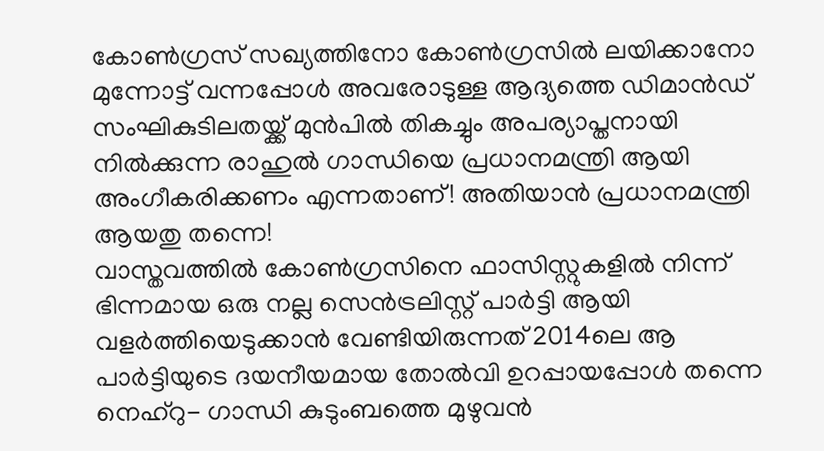കോൺഗ്രസ് സഖ്യത്തിനോ കോൺഗ്രസിൽ ലയിക്കാനോ മുന്നോട്ട് വന്നപ്പോൾ അവരോടുള്ള ആദ്യത്തെ ഡിമാൻഡ് സംഘികുടിലതയ്ക്ക് മുൻപിൽ തികച്ചും അപര്യാപ്തനായി നിൽക്കുന്ന രാഹുൽ ഗാന്ധിയെ പ്രധാനമന്ത്രി ആയി അംഗീകരിക്കണം എന്നതാണ്! അതിയാൻ പ്രധാനമന്ത്രി ആയതു തന്നെ!
വാസ്തവത്തിൽ കോൺഗ്രസിനെ ഫാസിസ്റ്റുകളിൽ നിന്ന് ഭിന്നമായ ഒരു നല്ല സെൻട്രലിസ്റ്റ് പാർട്ടി ആയി വളർത്തിയെടുക്കാൻ വേണ്ടിയിരുന്നത് 2014ലെ ആ പാർട്ടിയുടെ ദയനീയമായ തോൽവി ഉറപ്പായപ്പോൾ തന്നെ നെഹ്റു- ഗാന്ധി കുടുംബത്തെ മുഴുവൻ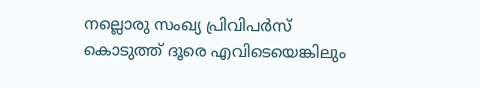നല്ലൊരു സംഖ്യ പ്രിവിപർസ് കൊടുത്ത് ദൂരെ എവിടെയെങ്കിലും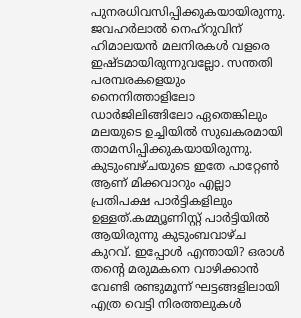പുനരധിവസിപ്പിക്കുകയായിരുന്നു. ജവഹർലാൽ നെഹ്റുവിന് ഹിമാലയൻ മലനിരകൾ വളരെ ഇഷ്ടമായിരുന്നുവല്ലോ. സന്തതി പരമ്പരകളെയും നൈനിത്താളിലോ ഡാർജിലിങ്ങിലോ ഏതെങ്കിലും മലയുടെ ഉച്ചിയിൽ സുഖകരമായി താമസിപ്പിക്കുകയായിരുന്നു.
കുടുംബഴ്ചയുടെ ഇതേ പാറ്റേൺ ആണ് മിക്കവാറും എല്ലാ പ്രതിപക്ഷ പാർട്ടികളിലും ഉള്ളത്.കമ്മ്യൂണിസ്റ്റ് പാർട്ടിയിൽ ആയിരുന്നു കുടുംബവാഴ്ച കുറവ്. ഇപ്പോൾ എന്തായി? ഒരാൾ തന്റെ മരുമകനെ വാഴിക്കാൻ വേണ്ടി രണ്ടുമൂന്ന് ഘട്ടങ്ങളിലായി എത്ര വെട്ടി നിരത്തലുകൾ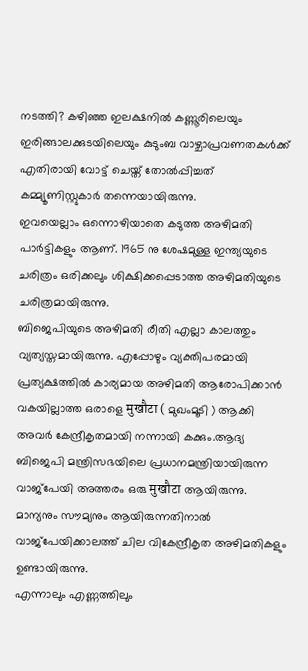നടത്തി? കഴിഞ്ഞ ഇലക്ഷനിൽ കണ്ണൂരിലെയും ഇരിങ്ങാലക്കുടയിലെയും കുടുംബ വാഴ്ചാപ്രവണതകൾക്ക് എതിരായി വോട്ട് ചെയ്ത് തോൽപ്പിച്ചത് കമ്മ്യൂണിസ്റ്റുകാർ തന്നെയായിരുന്നു.
ഇവയെല്ലാം ഒന്നൊഴിയാതെ കടുത്ത അഴിമതി പാർട്ടികളും ആണ്. 1965 നു ശേഷമുള്ള ഇന്ത്യയുടെ ചരിത്രം ഒരിക്കലും ശിക്ഷിക്കപ്പെടാത്ത അഴിമതിയുടെ ചരിത്രമായിരുന്നു.
ബിജെപിയുടെ അഴിമതി രീതി എല്ലാ കാലത്തും വ്യത്യസ്തമായിരുന്നു. എപ്പോഴും വ്യക്തിപരമായി പ്രത്യക്ഷത്തിൽ കാര്യമായ അഴിമതി ആരോപിക്കാൻ വകയില്ലാത്ത ഒരാളെ मुखौटा ( മുഖംമൂടി ) ആക്കി അവർ കേന്ദ്രീകൃതമായി നന്നായി കക്കും.ആദ്യ ബിജെപി മന്ത്രിസഭയിലെ പ്രധാനമന്ത്രിയായിരുന്ന വാജ്പേയി അത്തരം ഒരു मुखौटा ആയിരുന്നു. മാന്യനും സൗമ്യനും ആയിരുന്നതിനാൽ വാജ്പേയിക്കാലത്ത് ചില വികേന്ദ്രീകൃത അഴിമതികളും ഉണ്ടായിരുന്നു.
എന്നാലും എണ്ണത്തിലും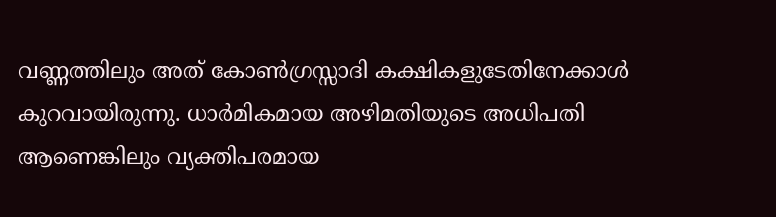വണ്ണത്തിലും അത് കോൺഗ്രസ്സാദി കക്ഷികളുടേതിനേക്കാൾ കുറവായിരുന്നു. ധാർമികമായ അഴിമതിയുടെ അധിപതി ആണെങ്കിലും വ്യക്തിപരമായ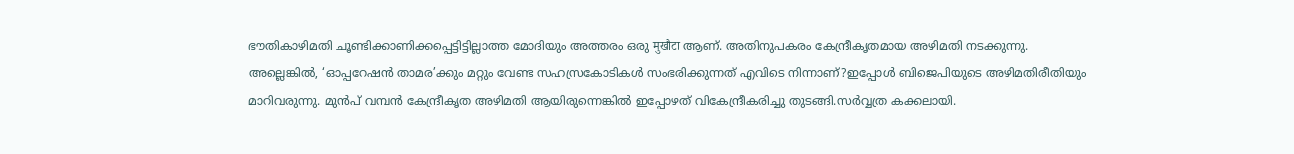ഭൗതികാഴിമതി ചൂണ്ടിക്കാണിക്കപ്പെട്ടിട്ടില്ലാത്ത മോദിയും അത്തരം ഒരു मुखौटा ആണ്. അതിനുപകരം കേന്ദ്രീകൃതമായ അഴിമതി നടക്കുന്നു.
അല്ലെങ്കിൽ, ‘ഓപ്പറേഷൻ താമര’ക്കും മറ്റും വേണ്ട സഹസ്രകോടികൾ സംഭരിക്കുന്നത് എവിടെ നിന്നാണ്?ഇപ്പോൾ ബിജെപിയുടെ അഴിമതിരീതിയും മാറിവരുന്നു. മുൻപ് വമ്പൻ കേന്ദ്രീകൃത അഴിമതി ആയിരുന്നെങ്കിൽ ഇപ്പോഴത് വികേന്ദ്രീകരിച്ചു തുടങ്ങി.സർവ്വത്ര കക്കലായി.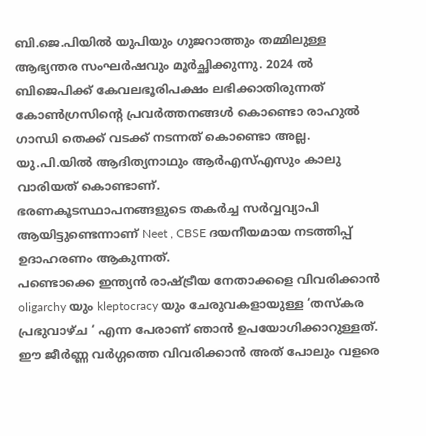ബി.ജെ.പിയിൽ യുപിയും ഗുജറാത്തും തമ്മിലുള്ള ആഭ്യന്തര സംഘർഷവും മൂർച്ഛിക്കുന്നു. 2024 ൽ ബിജെപിക്ക് കേവലഭൂരിപക്ഷം ലഭിക്കാതിരുന്നത് കോൺഗ്രസിന്റെ പ്രവർത്തനങ്ങൾ കൊണ്ടൊ രാഹുൽ ഗാന്ധി തെക്ക് വടക്ക് നടന്നത് കൊണ്ടൊ അല്ല. യു.പി.യിൽ ആദിത്യനാഥും ആർഎസ്എസും കാലു വാരിയത് കൊണ്ടാണ്.
ഭരണകൂടസ്ഥാപനങ്ങളുടെ തകർച്ച സർവ്വവ്യാപി ആയിട്ടുണ്ടെന്നാണ് Neet , CBSE ദയനീയമായ നടത്തിപ്പ് ഉദാഹരണം ആകുന്നത്.
പണ്ടൊക്കെ ഇന്ത്യൻ രാഷ്ട്രീയ നേതാക്കളെ വിവരിക്കാൻ oligarchy യും kleptocracy യും ചേരുവകളായുള്ള ‘തസ്കര പ്രഭുവാഴ്ച ‘ എന്ന പേരാണ് ഞാൻ ഉപയോഗിക്കാറുള്ളത്. ഈ ജീർണ്ണ വർഗ്ഗത്തെ വിവരിക്കാൻ അത് പോലും വളരെ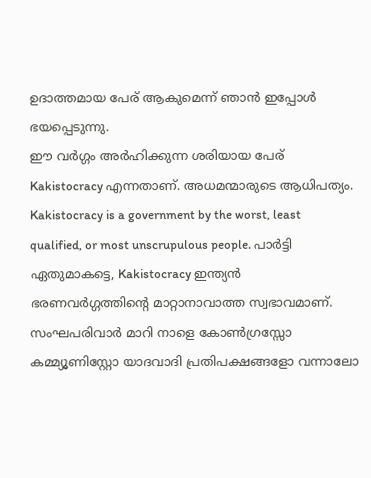ഉദാത്തമായ പേര് ആകുമെന്ന് ഞാൻ ഇപ്പോൾ ഭയപ്പെടുന്നു.
ഈ വർഗ്ഗം അർഹിക്കുന്ന ശരിയായ പേര് Kakistocracy എന്നതാണ്. അധമന്മാരുടെ ആധിപത്യം. Kakistocracy is a government by the worst, least qualified, or most unscrupulous people. പാർട്ടി ഏതുമാകട്ടെ, Kakistocracy ഇന്ത്യൻ ഭരണവർഗ്ഗത്തിൻ്റെ മാറ്റാനാവാത്ത സ്വഭാവമാണ്. സംഘപരിവാർ മാറി നാളെ കോൺഗ്രസ്സോ കമ്മ്യൂണിസ്റ്റോ യാദവാദി പ്രതിപക്ഷങ്ങളോ വന്നാലോ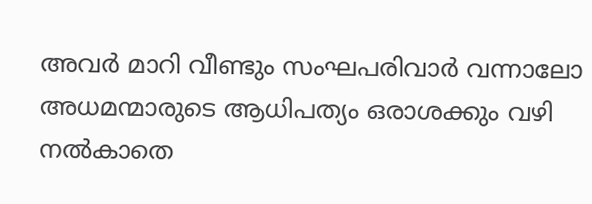അവർ മാറി വീണ്ടും സംഘപരിവാർ വന്നാലോ അധമന്മാരുടെ ആധിപത്യം ഒരാശക്കും വഴി നൽകാതെ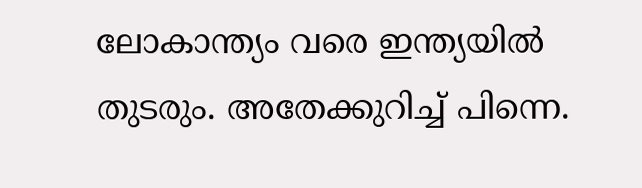ലോകാന്ത്യം വരെ ഇന്ത്യയിൽ തുടരും. അതേക്കുറിച്ച് പിന്നെ.